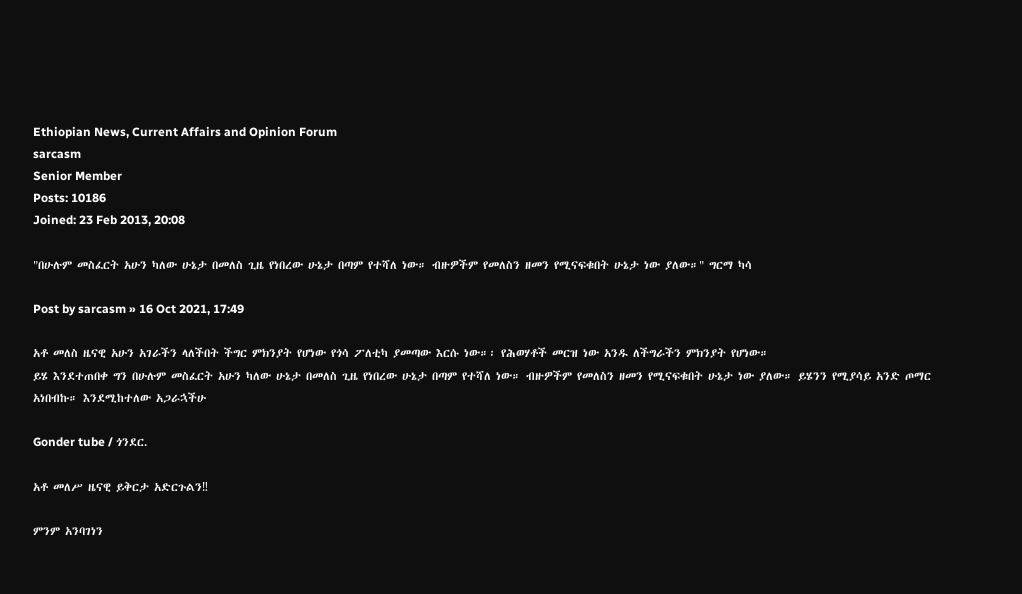Ethiopian News, Current Affairs and Opinion Forum
sarcasm
Senior Member
Posts: 10186
Joined: 23 Feb 2013, 20:08

"በሁሉም መስፈርት አሁን ካለው ሁኔታ በመለስ ጊዜ የነበረው ሁኔታ በጣም የተሻለ ነው። ብዙዎችም የመለስን ዘመን የሚናፍቁበት ሁኔታ ነው ያለው።" ግርማ ካሳ

Post by sarcasm » 16 Oct 2021, 17:49

አቶ መለስ ዜናዊ አሁን አገራችን ላለችበት ችግር ምክንያት የሆነው የጎሳ ፖለቲካ ያመጣው እርሱ ነው።፡ የሕወሃቶች መርዝ ነው አንዱ ለችግራችን ምክንያት የሆነው።
ይሄ እንደተጠበቀ ግን በሁሉም መስፈርት አሁን ካለው ሁኔታ በመለስ ጊዜ የነበረው ሁኔታ በጣም የተሻለ ነው። ብዙዎችም የመለስን ዘመን የሚናፍቁበት ሁኔታ ነው ያለው። ይሄንን የሚያሳይ አንድ ጦማር አነበብኩ። እንደሚከተለው አጋራኋችሁ

Gonder tube / ጎንደር.

አቶ መለሥ ዜናዊ ይቅርታ አድርጉልን‼

ምንም አንባገነን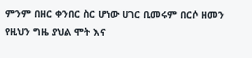ምንም በዘር ቀንበር ስር ሆነው ሀገር ቢመሩም በርሶ ዘመን የዚህን ግዜ ያህል ሞት እና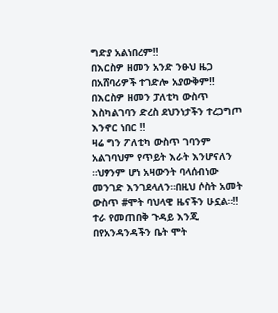ግድያ አልነበረም‼
በእርስዎ ዘመን አንድ ንፁህ ዜጋ በአሸባሪዎች ተገድሎ አያውቅም‼
በእርስዎ ዘመን ፓለቲካ ውስጥ እስካልገባን ድረስ ደህንነታችን ተረጋግጦ እንኖር ነበር ‼
ዛሬ ግን ፖለቲካ ውስጥ ገባንም አልገባህም የጥይት እራት እንሆናለን ።ህፃንም ሆነ አዛውንት ባላሰብነው መንገድ እንገደላለን።በዚህ ሶስት አመት ውስጥ #ሞት ባህላዊ ዜናችን ሁኗል።‼
ተራ የመጠበቅ ጉዳይ እንጂ በየአንዳንዳችን ቤት ሞት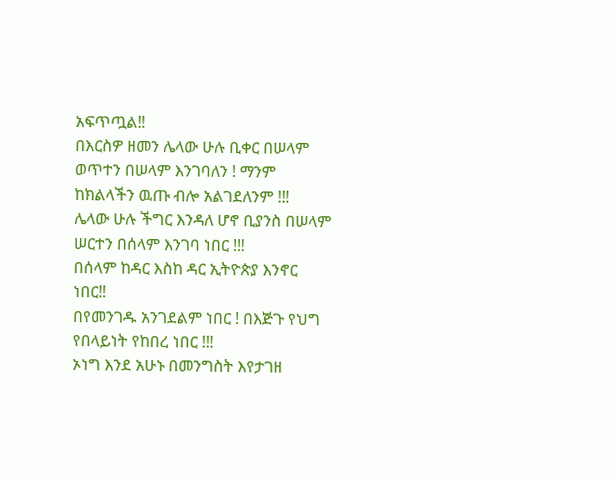አፍጥጧል‼
በእርስዎ ዘመን ሌላው ሁሉ ቢቀር በሠላም ወጥተን በሠላም እንገባለን ! ማንም ከክልላችን ዉጡ ብሎ አልገደለንም !‼
ሌላው ሁሉ ችግር እንዳለ ሆኖ ቢያንስ በሠላም ሠርተን በሰላም እንገባ ነበር !‼
በሰላም ከዳር እስከ ዳር ኢትዮጵያ እንኖር ነበር‼
በየመንገዱ አንገደልም ነበር ! በእጅጉ የህግ የበላይነት የከበረ ነበር !‼
ኦነግ እንደ አሁኑ በመንግስት እየታገዘ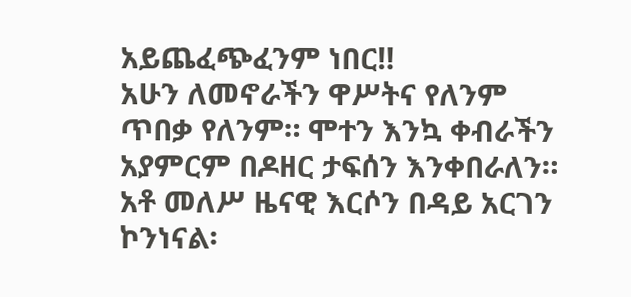አይጨፈጭፈንም ነበር‼
አሁን ለመኖራችን ዋሥትና የለንም ጥበቃ የለንም። ሞተን እንኳ ቀብራችን አያምርም በዶዘር ታፍሰን እንቀበራለን።
አቶ መለሥ ዜናዊ እርሶን በዳይ አርገን ኮንነናል፡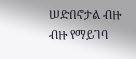ሠድበኖታል ብዙ ብዙ የማይገባ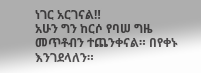ነገር አርገናል‼
አሁን ግን ከርሶ የባሠ ግዜ መጥቶብን ተጨንቀናል። በየቀኑ እንገደላለን።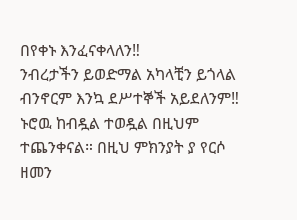በየቀኑ እንፈናቀላለን‼
ንብረታችን ይወድማል አካላቺን ይጎላል ብንኖርም እንኳ ደሥተኞች አይደለንም‼
ኑሮዉ ከብዷል ተወዷል በዚህም ተጨንቀናል። በዚህ ምክንያት ያ የርሶ ዘመን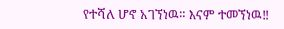የተሻለ ሆኖ አገኘነዉ። እናም ተመኘነዉ‼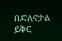በድለኖታል ይቅር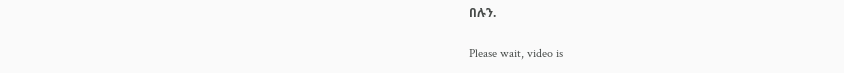በሉን.

Please wait, video is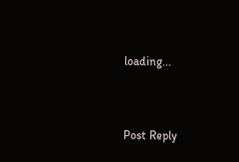loading...


Post Reply